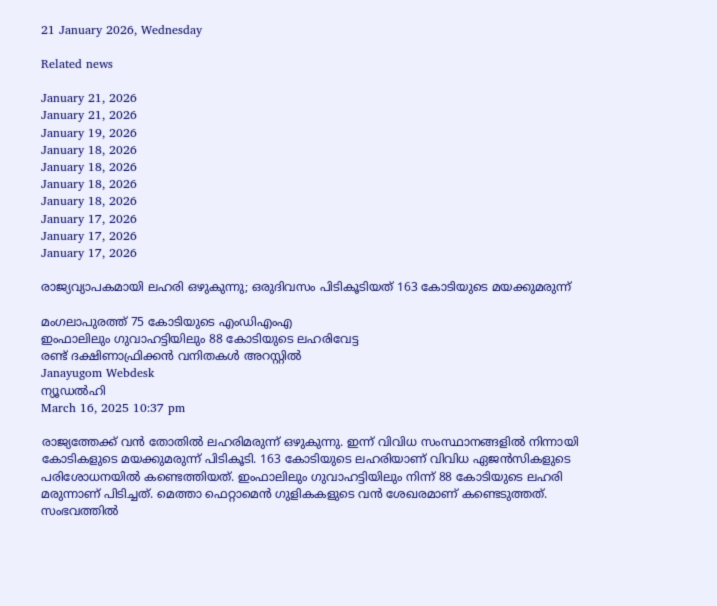21 January 2026, Wednesday

Related news

January 21, 2026
January 21, 2026
January 19, 2026
January 18, 2026
January 18, 2026
January 18, 2026
January 18, 2026
January 17, 2026
January 17, 2026
January 17, 2026

രാജ്യവ്യാപകമായി ലഹരി ഒഴുകുന്നു; ഒരുദിവസം പിടികൂടിയത് 163 കോടിയുടെ മയക്കുമരുന്ന്

മംഗലാപുരത്ത് 75 കോടിയുടെ എംഡിഎംഎ
ഇംഫാലിലും ഗുവാഹട്ടിയിലും 88 കോടിയുടെ ലഹരിവേട്ട
രണ്ട് ദക്ഷിണാഫ്രിക്കൻ വനിതകൾ അറസ്റ്റില്‍
Janayugom Webdesk
ന്യൂഡല്‍ഹി
March 16, 2025 10:37 pm

രാജ്യത്തേക്ക് വന്‍ തോതില്‍ ലഹരിമരുന്ന് ഒഴുകുന്നു. ഇന്ന് വിവിധ സംസ്ഥാനങ്ങളില്‍ നിന്നായി കോടികളുടെ മയക്കുമരുന്ന് പിടികൂടി. 163 കോടിയുടെ ലഹരിയാണ് വിവിധ ഏജന്‍സികളുടെ പരിശോധനയില്‍ കണ്ടെത്തിയത്. ഇംഫാലിലും ഗുവാഹട്ടിയിലും നിന്ന് 88 കോടിയുടെ ലഹരി മരുന്നാണ് പിടിച്ചത്. മെത്താ ഫെറ്റാമെൻ ഗുളികകളുടെ വന്‍ ശേഖരമാണ് കണ്ടെടുത്തത്. സംഭവത്തിൽ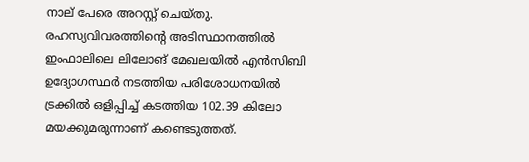നാല് പേരെ അറസ്റ്റ് ചെയ്തു. രഹസ്യവിവരത്തിന്റെ അടിസ്ഥാനത്തില്‍ ഇംഫാലിലെ ലിലോങ് മേഖലയില്‍ എന്‍സിബി ഉദ്യോഗസ്ഥര്‍ നടത്തിയ പരിശോധനയില്‍ ട്രക്കില്‍ ഒളിപ്പിച്ച് കടത്തിയ 102.39 കിലോ മയക്കുമരുന്നാണ് കണ്ടെടുത്തത്.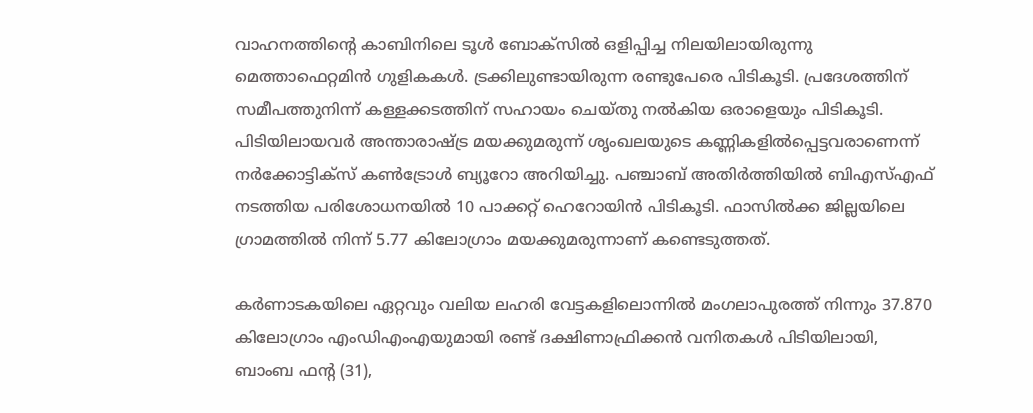വാഹനത്തിന്റെ കാബിനിലെ ടൂള്‍ ബോക്സില്‍ ഒളിപ്പിച്ച നിലയിലായിരുന്നു മെത്താഫെറ്റമിന്‍ ഗുളികകള്‍. ട്രക്കിലുണ്ടായിരുന്ന രണ്ടുപേരെ പിടികൂടി. പ്രദേശത്തിന് സമീപത്തുനിന്ന് കള്ളക്കടത്തിന് സഹായം ചെയ്തു നല്‍കിയ ഒരാളെയും പിടികൂടി. പിടിയിലായവര്‍ അന്താരാഷ്ട്ര മയക്കുമരുന്ന് ശൃംഖലയുടെ കണ്ണികളില്‍പ്പെട്ടവരാണെന്ന് നര്‍ക്കോട്ടിക്സ് കണ്‍ട്രോള്‍ ബ്യൂറോ അറിയിച്ചു. പഞ്ചാബ് അതിര്‍ത്തിയില്‍ ബിഎസ്എഫ് നടത്തിയ പരിശോധനയില്‍ 10 പാക്കറ്റ് ഹെറോയിൻ പിടികൂടി. ഫാസില്‍ക്ക ജില്ലയിലെ ഗ്രാമത്തില്‍ നിന്ന് 5.77 കിലോഗ്രാം മയക്കുമരുന്നാണ് കണ്ടെടുത്തത്.

കര്‍ണാടകയിലെ ഏറ്റവും വലിയ ലഹരി വേട്ടകളിലൊന്നില്‍ മംഗലാപുരത്ത് നിന്നും 37.870 കിലോഗ്രാം എംഡിഎംഎയുമായി രണ്ട് ദക്ഷിണാഫ്രിക്കൻ വനിതകൾ പിടിയിലായി, ബാംബ ഫന്റ (31),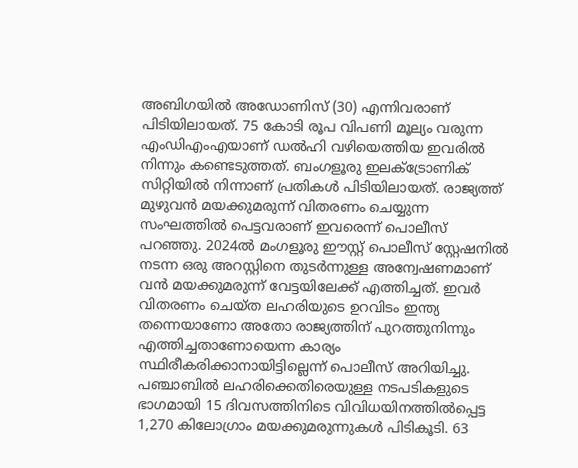അബിഗയിൽ അഡോണിസ് (30) എന്നിവരാണ് പിടിയിലായത്. 75 കോടി രൂപ വിപണി മൂല്യം വരുന്ന എംഡിഎംഎയാണ് ഡല്‍ഹി വഴിയെത്തിയ ഇവരില്‍ നിന്നും കണ്ടെടുത്തത്. ബംഗളൂരു ഇലക്ട്രോണിക് സിറ്റിയിൽ നിന്നാണ് പ്രതികൾ പിടിയിലായത്. രാജ്യത്ത് മുഴുവൻ മയക്കുമരുന്ന് വിതരണം ചെയ്യുന്ന സംഘത്തിൽ പെട്ടവരാണ് ഇവരെന്ന് പൊലീസ് പറഞ്ഞു. 2024ല്‍ മംഗളൂരു ഈസ്റ്റ് പൊലീസ് സ്റ്റേഷനില്‍ നടന്ന ഒരു അറസ്റ്റിനെ തുടര്‍ന്നുള്ള അന്വേഷണമാണ് വന്‍ മയക്കുമരുന്ന് വേട്ടയിലേക്ക് എത്തിച്ചത്. ഇവർ വിതരണം ചെയ്ത ലഹരിയുടെ ഉറവിടം ഇന്ത്യ തന്നെയാണോ അതോ രാജ്യത്തിന് പുറത്തുനിന്നും എത്തിച്ചതാണോയെന്ന കാര്യം സ്ഥിരീകരിക്കാനായിട്ടില്ലെന്ന് പൊലീസ് അറിയിച്ചു.
പഞ്ചാബില്‍ ലഹരിക്കെതിരെയുള്ള നടപടികളുടെ ഭാഗമായി 15 ദിവസത്തിനിടെ വിവിധയിനത്തില്‍പ്പെട്ട 1,270 കിലോഗ്രാം മയക്കുമരുന്നുകൾ പിടികൂടി. 63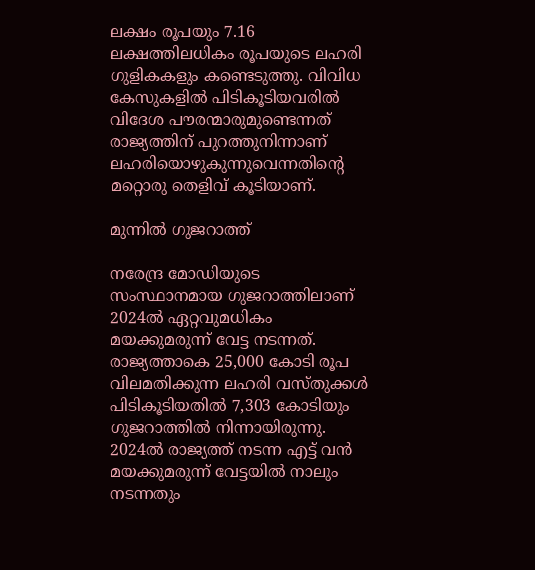ലക്ഷം രൂപയും 7.16 ലക്ഷത്തിലധികം രൂപയുടെ ലഹരി ഗുളികകളും കണ്ടെടുത്തു. വിവിധ കേസുകളില്‍ പിടികൂടിയവരില്‍ വിദേശ പൗരന്മാരുമുണ്ടെന്നത് രാജ്യത്തിന് പുറത്തുനിന്നാണ് ലഹരിയൊഴുകുന്നുവെന്നതിന്റെ മറ്റൊരു തെളിവ് കൂടിയാണ്.

മുന്നില്‍ ഗുജറാത്ത്

നരേന്ദ്ര മോഡിയുടെ സംസ്ഥാനമായ ഗുജറാത്തിലാണ് 2024ല്‍ ഏറ്റവുമധികം മയക്കുമരുന്ന് വേട്ട നടന്നത്. രാജ്യത്താകെ 25,000 കോടി രൂപ വിലമതിക്കുന്ന ലഹരി വസ്തുക്കള്‍ പിടികൂടിയതില്‍ 7,303 കോടിയും ഗുജറാത്തില്‍ നിന്നായിരുന്നു. 2024ല്‍ രാജ്യത്ത് നടന്ന എട്ട് വന്‍ മയക്കുമരുന്ന് വേട്ടയില്‍ നാലും നടന്നതും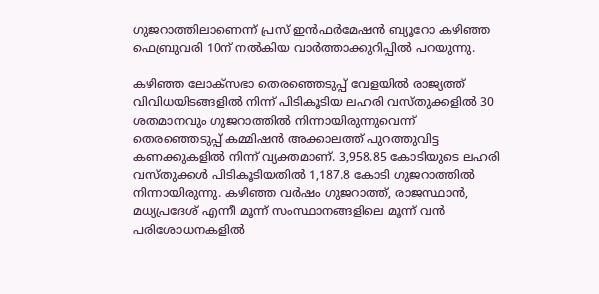ഗുജറാത്തിലാണെന്ന് പ്രസ് ഇന്‍ഫര്‍മേഷന്‍ ബ്യൂറോ കഴിഞ്ഞ ഫെബ്രുവരി 10ന് നല്‍കിയ വാര്‍ത്താക്കുറിപ്പില്‍ പറയുന്നു.

കഴിഞ്ഞ ലോക്‌സഭാ തെരഞ്ഞെടുപ്പ് വേളയില്‍ രാജ്യത്ത് വിവിധയിടങ്ങളില്‍ നിന്ന് പിടികൂടിയ ലഹരി വസ്തുക്കളില്‍ 30 ശതമാനവും ഗുജറാത്തില്‍ നിന്നായിരുന്നുവെന്ന് തെരഞ്ഞെടുപ്പ് കമ്മിഷന്‍ അക്കാലത്ത് പുറത്തുവിട്ട കണക്കുകളില്‍ നിന്ന് വ്യക്തമാണ്. 3,958.85 കോടിയുടെ ലഹരി വസ്തുക്കള്‍ പിടികൂടിയതില്‍ 1,187.8 കോടി ഗുജറാത്തിൽ നിന്നായിരുന്നു. കഴിഞ്ഞ വർഷം ഗുജറാത്ത്, രാജസ്ഥാൻ, മധ്യപ്രദേശ് എന്നീ മൂന്ന് സംസ്ഥാനങ്ങളിലെ മൂന്ന് വന്‍ പരിശോധനകളില്‍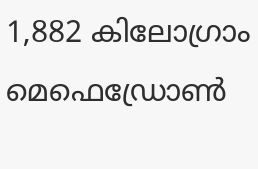1,882 കിലോഗ്രാം മെഫെഡ്രോൺ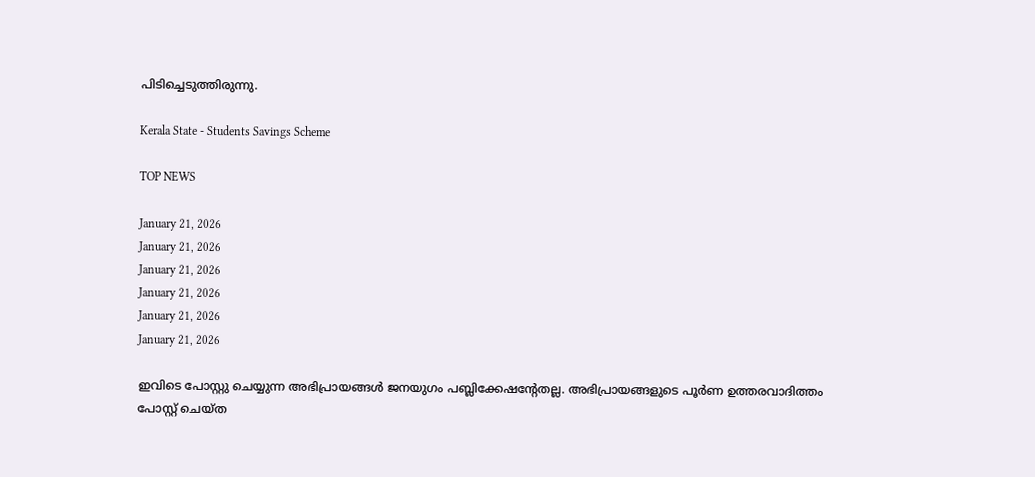പിടിച്ചെടുത്തിരുന്നു.

Kerala State - Students Savings Scheme

TOP NEWS

January 21, 2026
January 21, 2026
January 21, 2026
January 21, 2026
January 21, 2026
January 21, 2026

ഇവിടെ പോസ്റ്റു ചെയ്യുന്ന അഭിപ്രായങ്ങള്‍ ജനയുഗം പബ്ലിക്കേഷന്റേതല്ല. അഭിപ്രായങ്ങളുടെ പൂര്‍ണ ഉത്തരവാദിത്തം പോസ്റ്റ് ചെയ്ത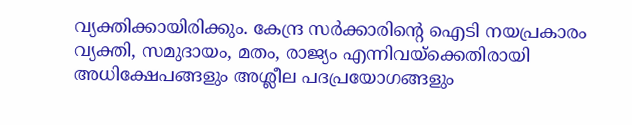വ്യക്തിക്കായിരിക്കും. കേന്ദ്ര സര്‍ക്കാരിന്റെ ഐടി നയപ്രകാരം വ്യക്തി, സമുദായം, മതം, രാജ്യം എന്നിവയ്‌ക്കെതിരായി അധിക്ഷേപങ്ങളും അശ്ലീല പദപ്രയോഗങ്ങളും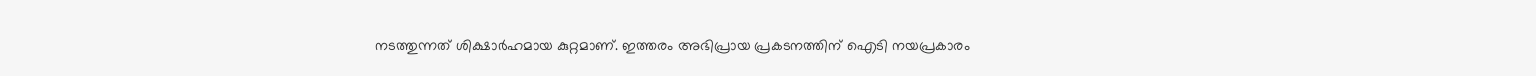നടത്തുന്നത് ശിക്ഷാര്‍ഹമായ കുറ്റമാണ്. ഇത്തരം അഭിപ്രായ പ്രകടനത്തിന് ഐടി നയപ്രകാരം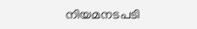നിയമനടപടി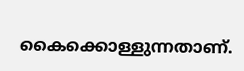കൈക്കൊള്ളുന്നതാണ്.